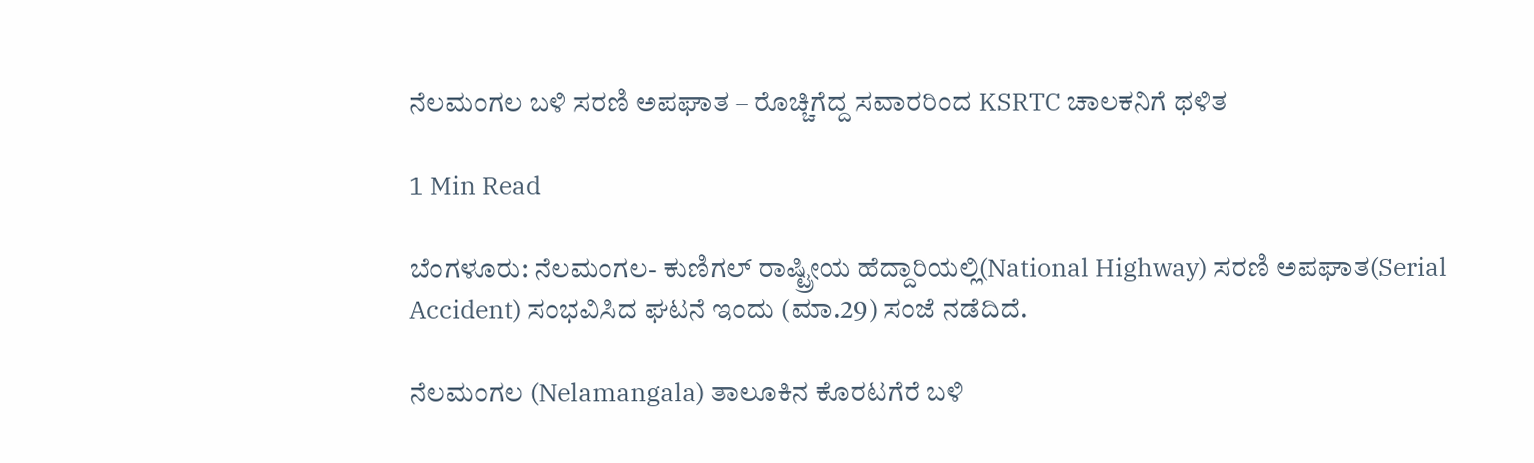ನೆಲಮಂಗಲ ಬಳಿ ಸರಣಿ ಅಪಘಾತ – ರೊಚ್ಚಿಗೆದ್ದ ಸವಾರರಿಂದ KSRTC ಚಾಲಕನಿಗೆ ಥಳಿತ

1 Min Read

ಬೆಂಗಳೂರು: ನೆಲಮಂಗಲ- ಕುಣಿಗಲ್ ರಾಷ್ಟ್ರೀಯ ಹೆದ್ದಾರಿಯಲ್ಲಿ(National Highway) ಸರಣಿ ಅಪಘಾತ(Serial Accident) ಸಂಭವಿಸಿದ ಘಟನೆ ಇಂದು (ಮಾ.29) ಸಂಜೆ ನಡೆದಿದೆ.

ನೆಲಮಂಗಲ (Nelamangala) ತಾಲೂಕಿನ ಕೊರಟಗೆರೆ ಬಳಿ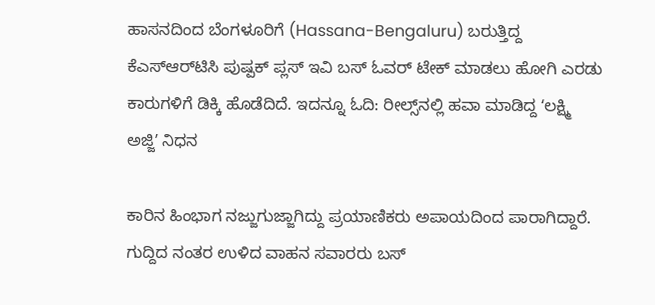ಹಾಸನದಿಂದ ಬೆಂಗಳೂರಿಗೆ (Hassana-Bengaluru) ಬರುತ್ತಿದ್ದ ಕೆಎಸ್‌ಆರ್‌ಟಿಸಿ ಪುಷ್ಪಕ್‌ ಪ್ಲಸ್‌ ಇವಿ ಬಸ್‌ ಓವರ್ ಟೇಕ್ ಮಾಡಲು ಹೋಗಿ ಎರಡು ಕಾರುಗಳಿಗೆ ಡಿಕ್ಕಿ ಹೊಡೆದಿದೆ. ಇದನ್ನೂ ಓದಿ: ರೀಲ್ಸ್‌ನಲ್ಲಿ ಹವಾ ಮಾಡಿದ್ದ ʻಲಕ್ಷ್ಮಿ ಅಜ್ಜಿʼ ನಿಧನ

ಕಾರಿನ ಹಿಂಭಾಗ ನಜ್ಜುಗುಜ್ಜಾಗಿದ್ದು ಪ್ರಯಾಣಿಕರು ಅಪಾಯದಿಂದ ಪಾರಾಗಿದ್ದಾರೆ. ಗುದ್ದಿದ ನಂತರ ಉಳಿದ ವಾಹನ ಸವಾರರು ಬಸ್‌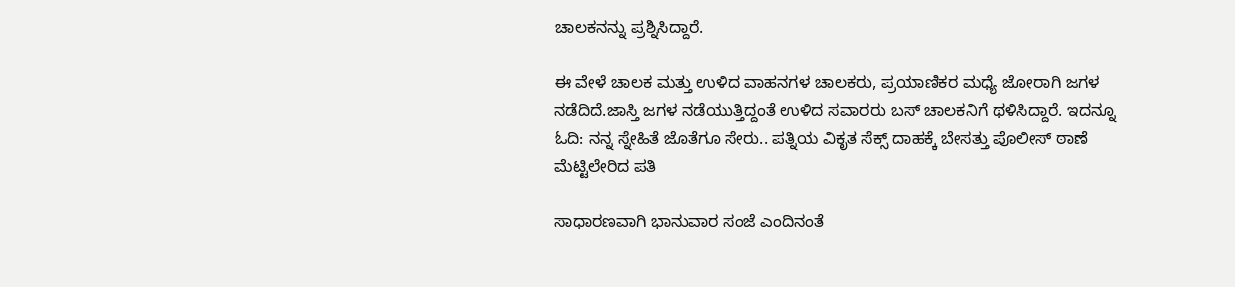ಚಾಲಕನನ್ನು ಪ್ರಶ್ನಿಸಿದ್ದಾರೆ.

ಈ ವೇಳೆ ಚಾಲಕ ಮತ್ತು ಉಳಿದ ವಾಹನಗಳ ಚಾಲಕರು, ಪ್ರಯಾಣಿಕರ ಮಧ್ಯೆ ಜೋರಾಗಿ ಜಗಳ ನಡೆದಿದೆ.ಜಾಸ್ತಿ ಜಗಳ ನಡೆಯುತ್ತಿದ್ದಂತೆ ಉಳಿದ ಸವಾರರು ಬಸ್‌ ಚಾಲಕನಿಗೆ ಥಳಿಸಿದ್ದಾರೆ. ಇದನ್ನೂ ಓದಿ: ನನ್ನ ಸ್ನೇಹಿತೆ ಜೊತೆಗೂ ಸೇರು.. ಪತ್ನಿಯ ವಿಕೃತ ಸೆಕ್ಸ್‌ ದಾಹಕ್ಕೆ ಬೇಸತ್ತು ಪೊಲೀಸ್‌ ಠಾಣೆ ಮೆಟ್ಟಿಲೇರಿದ ಪತಿ

ಸಾಧಾರಣವಾಗಿ ಭಾನುವಾರ ಸಂಜೆ ಎಂದಿನಂತೆ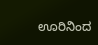ಊರಿನಿಂದ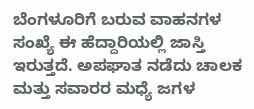ಬೆಂಗಳೂರಿಗೆ ಬರುವ ವಾಹನಗಳ ಸಂಖ್ಯೆ ಈ ಹೆದ್ದಾರಿಯಲ್ಲಿ ಜಾಸ್ತಿ ಇರುತ್ತದೆ. ಅಪಘಾತ ನಡೆದು ಚಾಲಕ ಮತ್ತು ಸವಾರರ ಮಧ್ಯೆ ಜಗಳ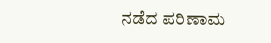ನಡೆದ ಪರಿಣಾಮ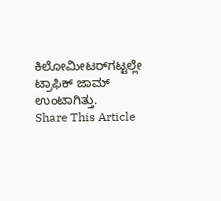ಕಿಲೋಮೀಟರ್‌ಗಟ್ಟಲ್ಲೇ ಟ್ರಾಫಿಕ್‌ ಜಾಮ್‌ ಉಂಟಾಗಿತ್ತು.
Share This Article